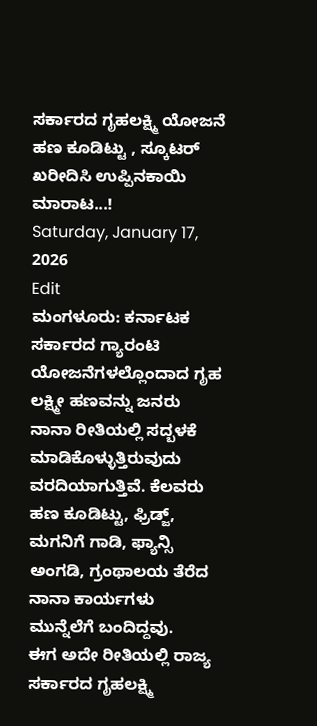ಸರ್ಕಾರದ ಗೃಹಲಕ್ಷ್ಮಿ ಯೋಜನೆ ಹಣ ಕೂಡಿಟ್ಟು , ಸ್ಕೂಟರ್ ಖರೀದಿಸಿ ಉಪ್ಪಿನಕಾಯಿ ಮಾರಾಟ...!
Saturday, January 17, 2026
Edit
ಮಂಗಳೂರು: ಕರ್ನಾಟಕ ಸರ್ಕಾರದ ಗ್ಯಾರಂಟಿ ಯೋಜನೆಗಳಲ್ಲೊಂದಾದ ಗೃಹ ಲಕ್ಷ್ಮೀ ಹಣವನ್ನು ಜನರು ನಾನಾ ರೀತಿಯಲ್ಲಿ ಸದ್ಬಳಕೆ ಮಾಡಿಕೊಳ್ಳುತ್ತಿರುವುದು ವರದಿಯಾಗುತ್ತಿವೆ. ಕೆಲವರು ಹಣ ಕೂಡಿಟ್ಟು, ಫ್ರಿಡ್ಜ್, ಮಗನಿಗೆ ಗಾಡಿ, ಫ್ಯಾನ್ಸಿ ಅಂಗಡಿ, ಗ್ರಂಥಾಲಯ ತೆರೆದ ನಾನಾ ಕಾರ್ಯಗಳು ಮುನ್ನೆಲೆಗೆ ಬಂದಿದ್ದವು.
ಈಗ ಅದೇ ರೀತಿಯಲ್ಲಿ ರಾಜ್ಯ ಸರ್ಕಾರದ ಗೃಹಲಕ್ಷ್ಮಿ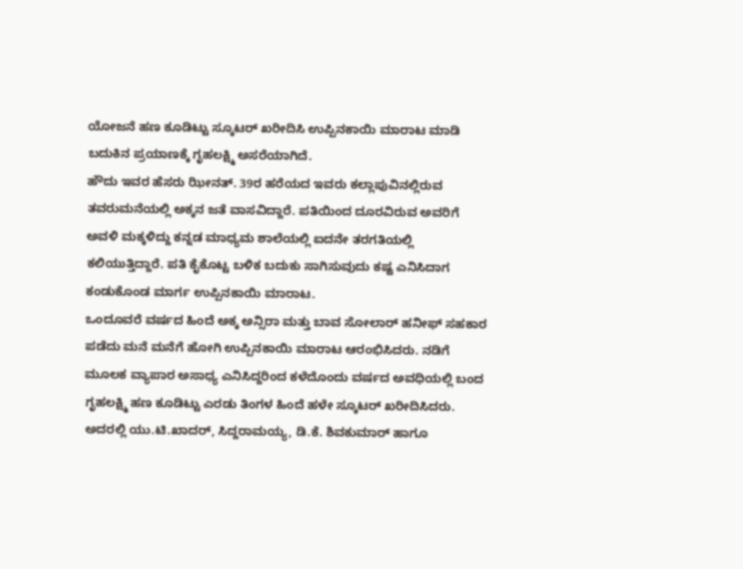ಯೋಜನೆ ಹಣ ಕೂಡಿಟ್ಟು ಸ್ಕೂಟರ್ ಖರೀದಿಸಿ ಉಪ್ಪಿನಕಾಯಿ ಮಾರಾಟ ಮಾಡಿ ಬದುಕಿನ ಪ್ರಯಾಣಕ್ಕೆ ಗೃಹಲಕ್ಷ್ಮಿ ಅಸರೆಯಾಗಿದೆ.
ಹೌದು ಇವರ ಹೆಸರು ಝೀನತ್. 39ರ ಹರೆಯದ ಇವರು ಕಲ್ಲಾಪುವಿನಲ್ಲಿರುವ ತವರುಮನೆಯಲ್ಲಿ ಅಕ್ಕನ ಜತೆ ವಾಸವಿದ್ದಾರೆ. ಪತಿಯಿಂದ ದೂರವಿರುವ ಅವರಿಗೆ ಅವಳಿ ಮಕ್ಕಳಿದ್ದು ಕನ್ನಡ ಮಾಧ್ಯಮ ಶಾಲೆಯಲ್ಲಿ ಐದನೇ ತರಗತಿಯಲ್ಲಿ ಕಲಿಯುತ್ತಿದ್ದಾರೆ. ಪತಿ ಕೈಕೊಟ್ಟ ಬಳಿಕ ಬದುಕು ಸಾಗಿಸುವುದು ಕಷ್ಟ ಎನಿಸಿದಾಗ ಕಂಡುಕೊಂಡ ಮಾರ್ಗ ಉಪ್ಪಿನಕಾಯಿ ಮಾರಾಟ.
ಒಂದೂವರೆ ವರ್ಷದ ಹಿಂದೆ ಅಕ್ಕ ಅನ್ಸಿರಾ ಮತ್ತು ಬಾವ ಸೋಲಾರ್ ಹನೀಫ್ ಸಹಕಾರ ಪಡೆದು ಮನೆ ಮನೆಗೆ ಹೋಗಿ ಉಪ್ಪಿನಕಾಯಿ ಮಾರಾಟ ಆರಂಭಿಸಿದರು. ನಡಿಗೆ ಮೂಲಕ ವ್ಯಾಪಾರ ಅಸಾಧ್ಯ ಎನಿಸಿದ್ದರಿಂದ ಕಳೆದೊಂದು ವರ್ಷದ ಅವಧಿಯಲ್ಲಿ ಬಂದ ಗೃಹಲಕ್ಷ್ಮಿ ಹಣ ಕೂಡಿಟ್ಟು ಎರಡು ತಿಂಗಳ ಹಿಂದೆ ಹಳೇ ಸ್ಕೂಟರ್ ಖರೀದಿಸಿದರು. ಅದರಲ್ಲಿ ಯು.ಟಿ.ಖಾದರ್, ಸಿದ್ದರಾಮಯ್ಯ, ಡಿ.ಕೆ. ಶಿವಕುಮಾರ್ ಹಾಗೂ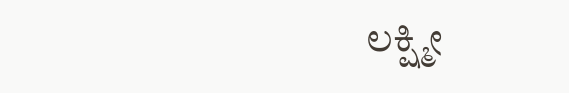ಲಕ್ಷ್ಮೀ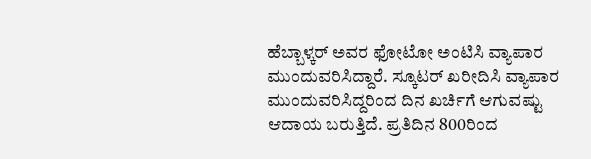ಹೆಬ್ಬಾಳ್ಕರ್ ಅವರ ಫೋಟೋ ಅಂಟಿಸಿ ವ್ಯಾಪಾರ ಮುಂದುವರಿಸಿದ್ದಾರೆ. ಸ್ಕೂಟರ್ ಖರೀದಿಸಿ ವ್ಯಾಪಾರ ಮುಂದುವರಿಸಿದ್ದರಿಂದ ದಿನ ಖರ್ಚಿಗೆ ಆಗುವಷ್ಟು ಆದಾಯ ಬರುತ್ತಿದೆ. ಪ್ರತಿದಿನ 800ರಿಂದ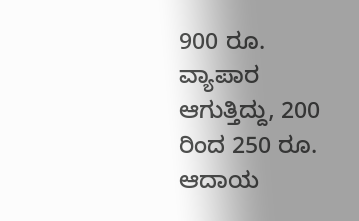900 ರೂ. ವ್ಯಾಪಾರ ಆಗುತ್ತಿದ್ದು, 200 ರಿಂದ 250 ರೂ. ಆದಾಯ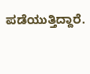ಪಡೆಯುತ್ತಿದ್ದಾರೆ.